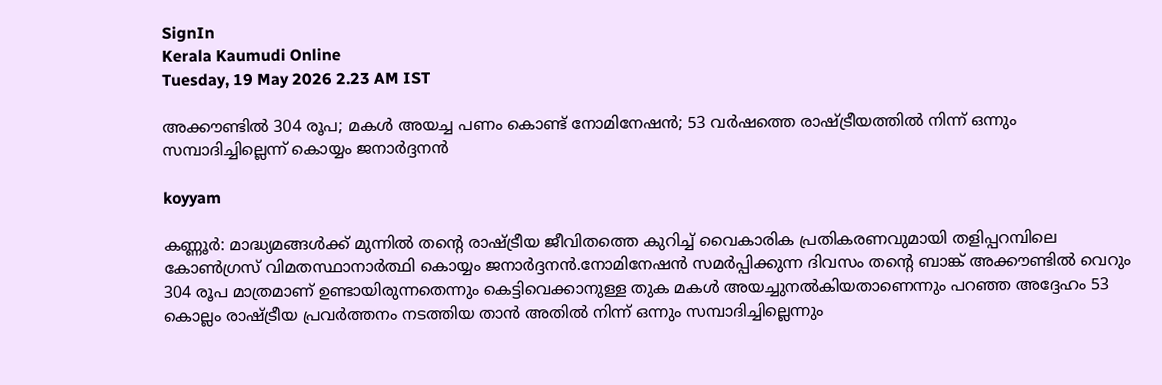SignIn
Kerala Kaumudi Online
Tuesday, 19 May 2026 2.23 AM IST

അക്കൗണ്ടിൽ 304 രൂപ; മകൾ അയച്ച പണം കൊണ്ട് നോമിനേഷൻ; 53 വർഷത്തെ രാഷ്ട്രീയത്തിൽ നിന്ന് ഒന്നും സമ്പാദിച്ചില്ലെന്ന് കൊയ്യം ജനാർദ്ദനൻ

koyyam

കണ്ണൂർ: മാദ്ധ്യമങ്ങൾക്ക് മുന്നിൽ തന്റെ രാഷ്ട്രീയ ജീവിതത്തെ കുറിച്ച് വൈകാരിക പ്രതികരണവുമായി തളിപ്പറമ്പിലെ കോൺഗ്രസ് വിമതസ്ഥാനാർത്ഥി കൊയ്യം ജനാർദ്ദനൻ.നോമിനേഷൻ സമർപ്പിക്കുന്ന ദിവസം തന്റെ ബാങ്ക് അക്കൗണ്ടിൽ വെറും 304 രൂപ മാത്രമാണ് ഉണ്ടായിരുന്നതെന്നും കെട്ടിവെക്കാനുള്ള തുക മകൾ അയച്ചുനൽകിയതാണെന്നും പറഞ്ഞ അദ്ദേഹം 53 കൊല്ലം രാഷ്ട്രീയ പ്രവർത്തനം നടത്തിയ താൻ അതിൽ നിന്ന് ഒന്നും സമ്പാദിച്ചില്ലെന്നും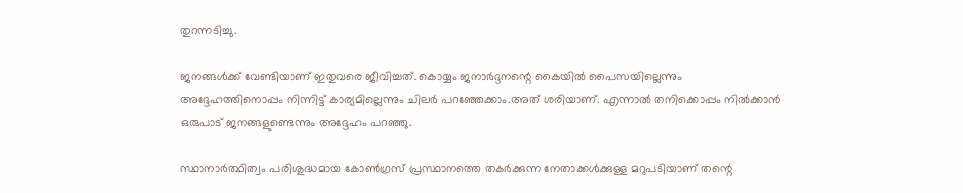തുറന്നടിച്ചു.

ജനങ്ങൾക്ക് വേണ്ടിയാണ് ഇതുവരെ ജീവിച്ചത്. കൊയ്യം ജനാർദ്ദനന്റെ കൈയിൽ പൈസയില്ലെന്നും അദ്ദേഹത്തിനൊപ്പം നിന്നിട്ട് കാര്യമില്ലെന്നും ചിലർ പറഞ്ഞേക്കാം.അത് ശരിയാണ്. എന്നാൽ തനിക്കൊപ്പം നിൽക്കാൻ ഒരുപാട് ജനങ്ങളുണ്ടെന്നും അദ്ദേഹം പറഞ്ഞു.

സ്ഥാനാർത്ഥിത്വം പരിശുദ്ധമായ കോൺഗ്രസ് പ്രസ്ഥാനത്തെ തകർക്കുന്ന നേതാക്കൾക്കുള്ള മറുപടിയാണ് തന്റെ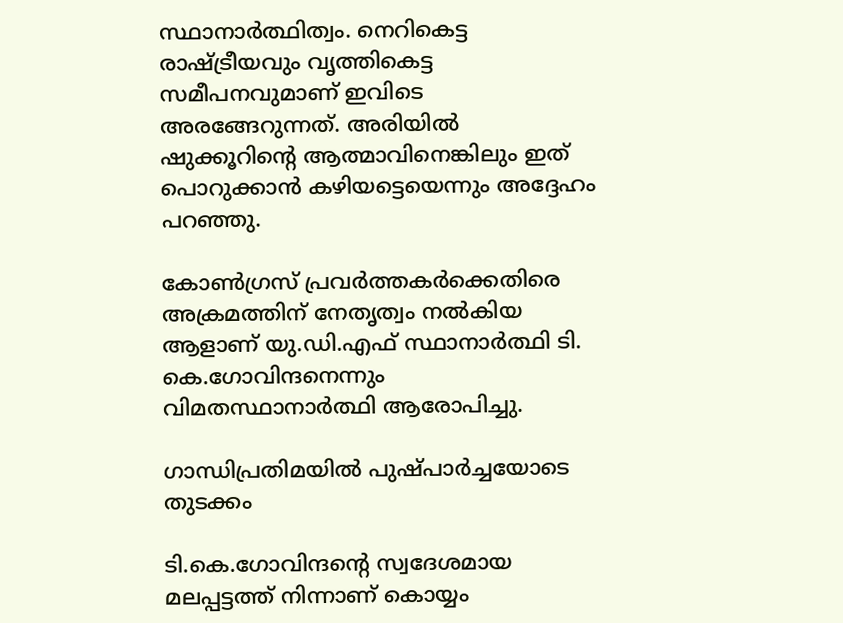സ്ഥാനാർത്ഥിത്വം. നെറികെട്ട രാഷ്ട്രീയവും വൃത്തികെട്ട സമീപനവുമാണ് ഇവിടെ അരങ്ങേറുന്നത്. അരിയിൽ ഷുക്കൂറിന്റെ ആത്മാവിനെങ്കിലും ഇത് പൊറുക്കാൻ കഴിയട്ടെയെന്നും അദ്ദേഹം പറഞ്ഞു.

കോൺഗ്രസ് പ്രവർത്തകർക്കെതിരെ അക്രമത്തിന് നേതൃത്വം നൽകിയ ആളാണ് യു.ഡി.എഫ് സ്ഥാനാർത്ഥി ടി. കെ.ഗോവിന്ദനെന്നും വിമതസ്ഥാനാർത്ഥി ആരോപിച്ചു.

ഗാന്ധിപ്രതിമയിൽ പുഷ്പാർച്ചയോടെ തുടക്കം

ടി.കെ.ഗോവിന്ദന്റെ സ്വദേശമായ മലപ്പട്ടത്ത് നിന്നാണ് കൊയ്യം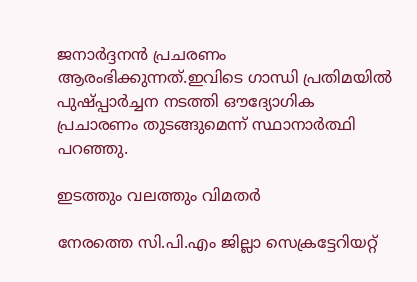ജനാർദ്ദനൻ പ്രചരണം ആരംഭിക്കുന്നത്.ഇവിടെ ഗാന്ധി പ്രതിമയിൽ പുഷ്പ്പാർച്ചന നടത്തി ഔദ്യോഗിക പ്രചാരണം തുടങ്ങുമെന്ന് സ്ഥാനാർത്ഥി പറഞ്ഞു.

ഇടത്തും വലത്തും വിമതർ

നേരത്തെ സി.പി.എം ജില്ലാ സെക്രട്ടേറിയറ്റ്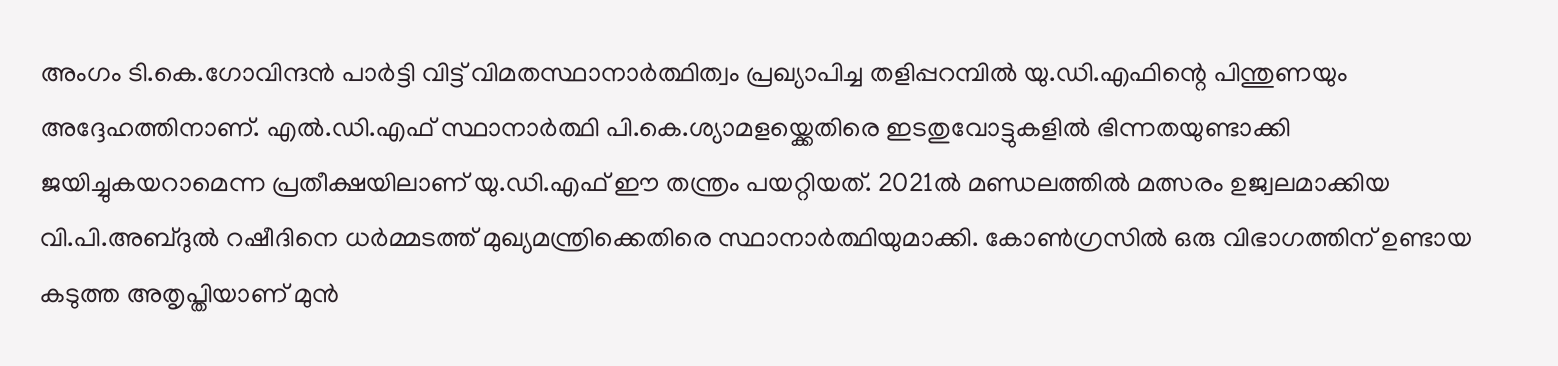അംഗം ടി.കെ.ഗോവിന്ദൻ പാർട്ടി വിട്ട് വിമതസ്ഥാനാർത്ഥിത്വം പ്രഖ്യാപിച്ച തളിപ്പറമ്പിൽ യു.ഡി.എഫിന്റെ പിന്തുണയും അദ്ദേഹത്തിനാണ്. എൽ.ഡി.എഫ് സ്ഥാനാർത്ഥി പി.കെ.ശ്യാമളയ്ക്കെതിരെ ഇടതുവോട്ടുകളിൽ ഭിന്നതയുണ്ടാക്കി ജയിച്ചുകയറാമെന്ന പ്രതീക്ഷയിലാണ് യു.ഡി.എഫ് ഈ തന്ത്രം പയറ്റിയത്. 2021ൽ മണ്ഡലത്തിൽ മത്സരം ഉജ്വലമാക്കിയ വി.പി.അബ്ദുൽ റഷീദിനെ ധർമ്മടത്ത് മുഖ്യമന്ത്രിക്കെതിരെ സ്ഥാനാർത്ഥിയുമാക്കി. കോൺഗ്രസിൽ ഒരു വിഭാഗത്തിന് ഉണ്ടായ കടുത്ത അതൃപ്തിയാണ് മുൻ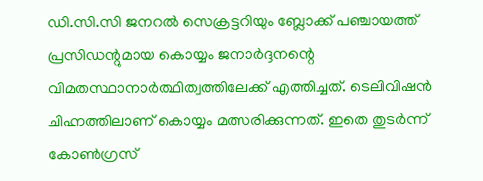ഡി.സി.സി ജനറൽ സെക്രട്ടറിയും ബ്ലോക്ക് പഞ്ചായത്ത് പ്രസിഡന്റുമായ കൊയ്യം ജനാർദ്ദനന്റെ വിമതസ്ഥാനാർത്ഥിത്വത്തിലേക്ക് എത്തിച്ചത്. ടെലിവിഷൻ ചിഹ്നത്തിലാണ് കൊയ്യം മത്സരിക്കുന്നത്. ഇതെ തുടർന്ന് കോൺഗ്രസ്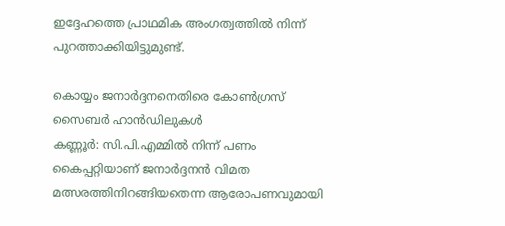ഇദ്ദേഹത്തെ പ്രാഥമിക അംഗത്വത്തിൽ നിന്ന് പുറത്താക്കിയിട്ടുമുണ്ട്.

കൊയ്യം ജനാർദ്ദനനെതിരെ കോൺഗ്രസ് സൈബർ ഹാൻഡിലുകൾ
കണ്ണൂർ: സി.പി.എമ്മിൽ നിന്ന് പണം കൈപ്പറ്റിയാണ് ജനാർദ്ദനൻ വിമത മത്സരത്തിനിറങ്ങിയതെന്ന ആരോപണവുമായി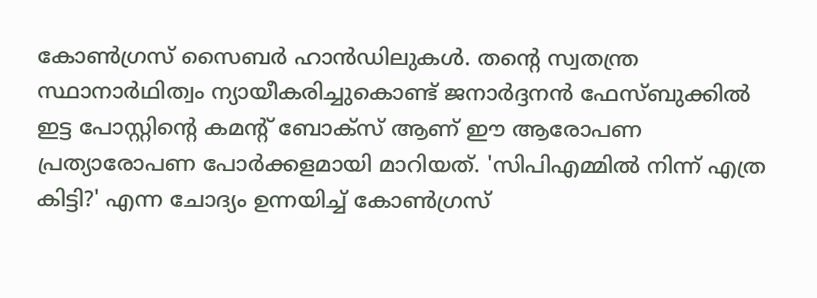കോൺഗ്രസ് സൈബർ ഹാൻഡിലുകൾ. തന്റെ സ്വതന്ത്ര സ്ഥാനാർഥിത്വം ന്യായീകരിച്ചുകൊണ്ട് ജനാർദ്ദനൻ ഫേസ്ബുക്കിൽ ഇട്ട പോസ്റ്റിന്റെ കമന്റ് ബോക്സ് ആണ് ഈ ആരോപണ പ്രത്യാരോപണ പോർക്കളമായി മാറിയത്. 'സിപിഎമ്മിൽ നിന്ന് എത്ര കിട്ടി?' എന്ന ചോദ്യം ഉന്നയിച്ച് കോൺഗ്രസ്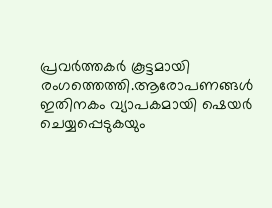പ്രവർത്തകർ കൂട്ടമായി രംഗത്തെത്തി.ആരോപണങ്ങൾ ഇതിനകം വ്യാപകമായി ഷെയർ ചെയ്യപ്പെടുകയും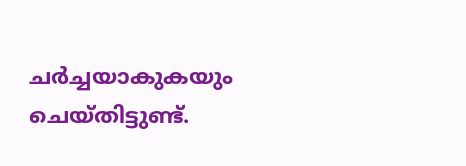ചർച്ചയാകുകയും ചെയ്തിട്ടുണ്ട്.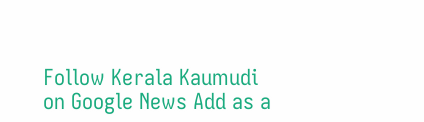Follow Kerala Kaumudi on Google News Add as a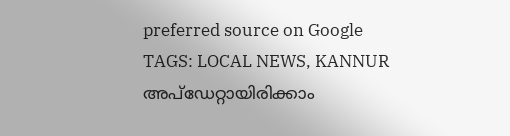preferred source on Google
TAGS: LOCAL NEWS, KANNUR
അപ്ഡേറ്റായിരിക്കാം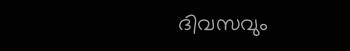ദിവസവും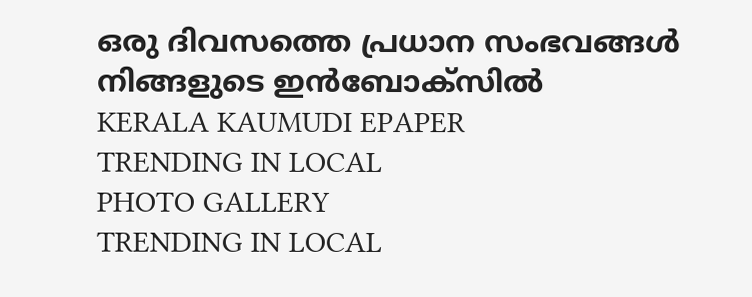ഒരു ദിവസത്തെ പ്രധാന സംഭവങ്ങൾ നിങ്ങളുടെ ഇൻബോക്സിൽ
KERALA KAUMUDI EPAPER
TRENDING IN LOCAL
PHOTO GALLERY
TRENDING IN LOCAL